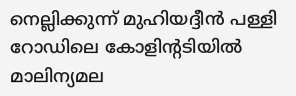നെല്ലിക്കുന്ന് മുഹിയദ്ദീന്‍ പള്ളി റോഡിലെ കോളിന്റടിയില്‍ മാലിന്യമല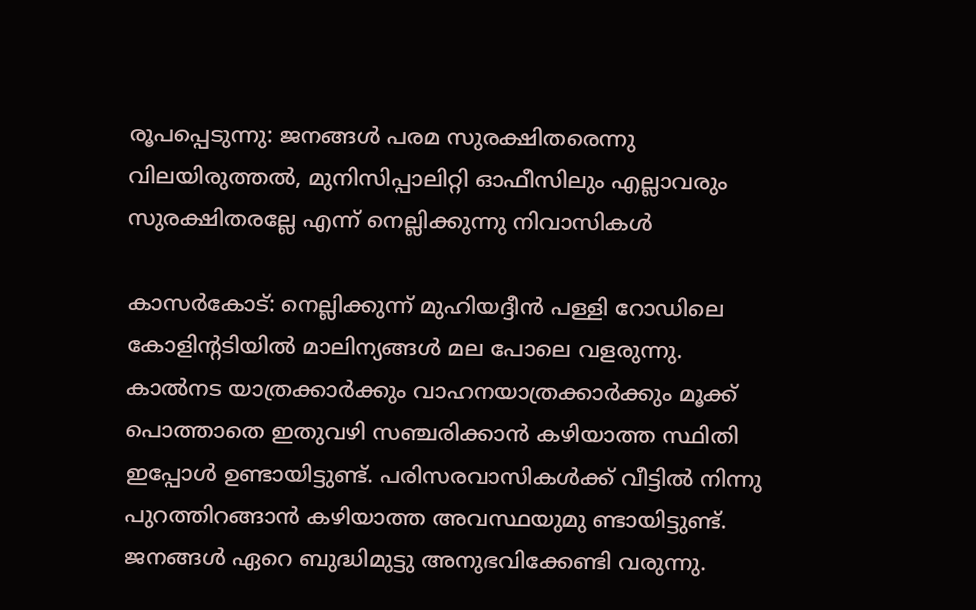രൂപപ്പെടുന്നു: ജനങ്ങള്‍ പരമ സുരക്ഷിതരെന്നു വിലയിരുത്തല്‍, മുനിസിപ്പാലിറ്റി ഓഫീസിലും എല്ലാവരും സുരക്ഷിതരല്ലേ എന്ന് നെല്ലിക്കുന്നു നിവാസികള്‍

കാസര്‍കോട്: നെല്ലിക്കുന്ന് മുഹിയദ്ദീന്‍ പള്ളി റോഡിലെ കോളിന്റടിയില്‍ മാലിന്യങ്ങള്‍ മല പോലെ വളരുന്നു. കാല്‍നട യാത്രക്കാര്‍ക്കും വാഹനയാത്രക്കാര്‍ക്കും മൂക്ക് പൊത്താതെ ഇതുവഴി സഞ്ചരിക്കാന്‍ കഴിയാത്ത സ്ഥിതി ഇപ്പോള്‍ ഉണ്ടായിട്ടുണ്ട്. പരിസരവാസികള്‍ക്ക് വീട്ടില്‍ നിന്നു പുറത്തിറങ്ങാന്‍ കഴിയാത്ത അവസ്ഥയുമു ണ്ടായിട്ടുണ്ട്. ജനങ്ങള്‍ ഏറെ ബുദ്ധിമുട്ടു അനുഭവിക്കേണ്ടി വരുന്നു.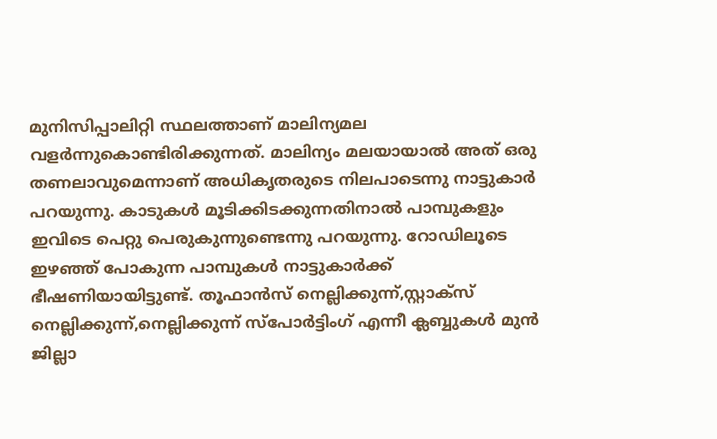മുനിസിപ്പാലിറ്റി സ്ഥലത്താണ് മാലിന്യമല വളര്‍ന്നുകൊണ്ടിരിക്കുന്നത്. മാലിന്യം മലയായാല്‍ അത് ഒരു തണലാവുമെന്നാണ് അധികൃതരുടെ നിലപാടെന്നു നാട്ടുകാര്‍ പറയുന്നു. കാടുകള്‍ മൂടിക്കിടക്കുന്നതിനാല്‍ പാമ്പുകളും ഇവിടെ പെറ്റു പെരുകുന്നുണ്ടെന്നു പറയുന്നു. റോഡിലൂടെ ഇഴഞ്ഞ് പോകുന്ന പാമ്പുകള്‍ നാട്ടുകാര്‍ക്ക് ഭീഷണിയായിട്ടുണ്ട്. തൂഫാന്‍സ് നെല്ലിക്കുന്ന്,സ്റ്റാക്‌സ് നെല്ലിക്കുന്ന്,നെല്ലിക്കുന്ന് സ്‌പോര്‍ട്ടിംഗ് എന്നീ ക്ലബ്ബുകള്‍ മുന്‍ ജില്ലാ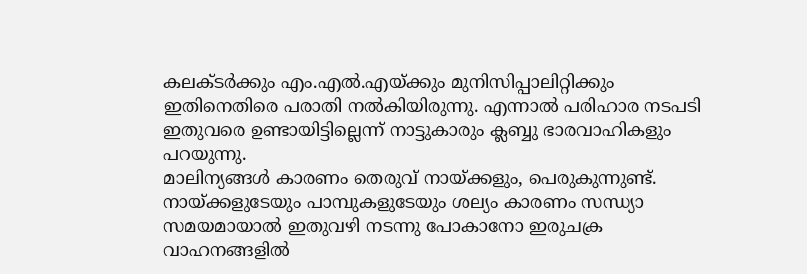കലക്ടര്‍ക്കും എം.എല്‍.എയ്ക്കും മുനിസിപ്പാലിറ്റിക്കും ഇതിനെതിരെ പരാതി നല്‍കിയിരുന്നു. എന്നാല്‍ പരിഹാര നടപടി ഇതുവരെ ഉണ്ടായിട്ടില്ലെന്ന് നാട്ടുകാരും ക്ലബ്ബു ഭാരവാഹികളും പറയുന്നു.
മാലിന്യങ്ങള്‍ കാരണം തെരുവ് നായ്ക്കളും, പെരുകുന്നുണ്ട്. നായ്ക്കളുടേയും പാമ്പുകളുടേയും ശല്യം കാരണം സന്ധ്യാ സമയമായാല്‍ ഇതുവഴി നടന്നു പോകാനോ ഇരുചക്ര വാഹനങ്ങളില്‍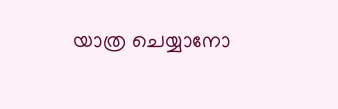യാത്ര ചെയ്യാനോ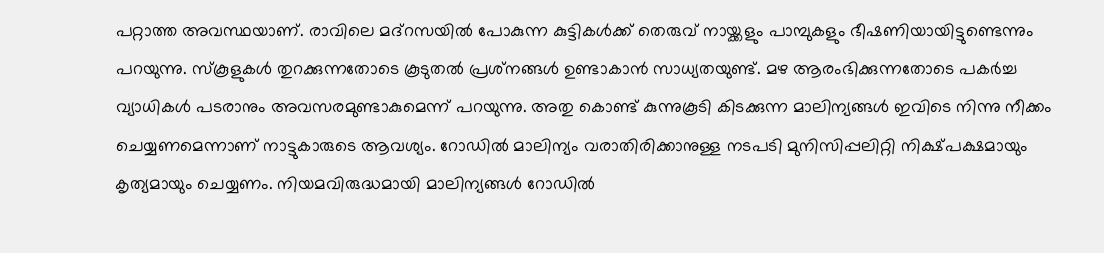പറ്റാത്ത അവസ്ഥയാണ്. രാവിലെ മദ്‌റസയില്‍ പോകുന്ന കുട്ടികള്‍ക്ക് തെരുവ് നായ്ക്കളും പാമ്പുകളും ഭീഷണിയായിട്ടുണ്ടെന്നും പറയുന്നു. സ്‌കൂളുകള്‍ തുറക്കുന്നതോടെ കൂടുതല്‍ പ്രശ്‌നങ്ങള്‍ ഉണ്ടാകാന്‍ സാധ്യതയുണ്ട്. മഴ ആരംഭിക്കുന്നതോടെ പകര്‍ച്ച വ്യാധികള്‍ പടരാനും അവസരമുണ്ടാകുമെന്ന് പറയുന്നു. അതു കൊണ്ട് കുന്നുകൂടി കിടക്കുന്ന മാലിന്യങ്ങള്‍ ഇവിടെ നിന്നു നീക്കം ചെയ്യണമെന്നാണ് നാട്ടുകാരുടെ ആവശ്യം. റോഡില്‍ മാലിന്യം വരാതിരിക്കാനുള്ള നടപടി മുനിസിപ്പലിറ്റി നിക്ഷ്പക്ഷമായും കൃത്യമായും ചെയ്യണം. നിയമവിരുദ്ധമായി മാലിന്യങ്ങള്‍ റോഡില്‍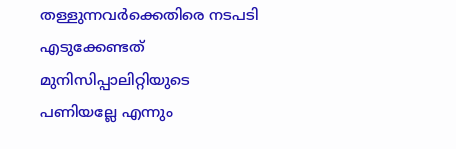തള്ളുന്നവര്‍ക്കെതിരെ നടപടി എടുക്കേണ്ടത് മുനിസിപ്പാലിറ്റിയുടെ പണിയല്ലേ എന്നും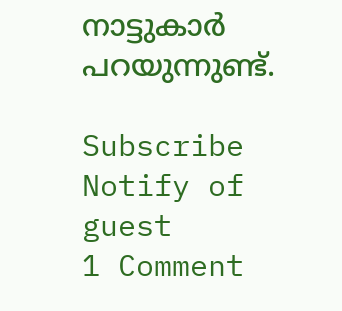നാട്ടുകാര്‍ പറയുന്നുണ്ട്.

Subscribe
Notify of
guest
1 Comment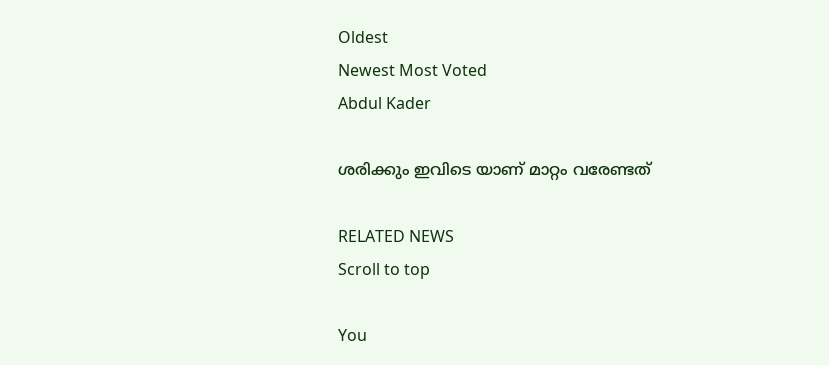Oldest
Newest Most Voted
Abdul Kader

ശരിക്കും ഇവിടെ യാണ് മാറ്റം വരേണ്ടത്

RELATED NEWS
Scroll to top

You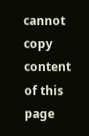cannot copy content of this page